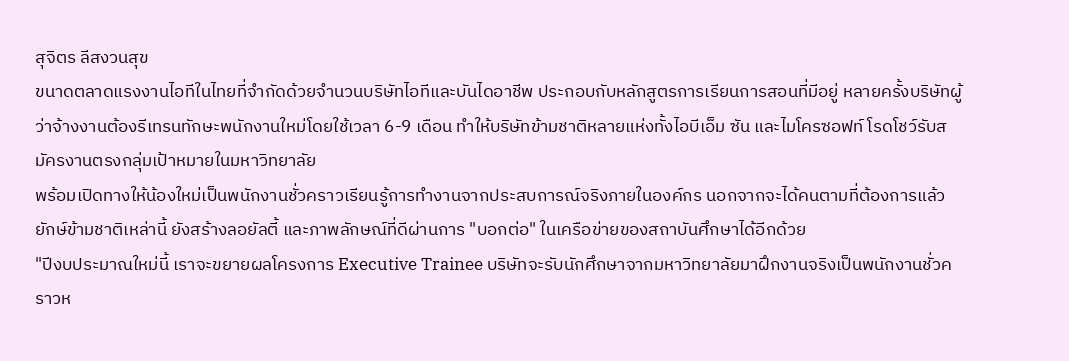สุจิตร ลีสงวนสุข
ขนาดตลาดแรงงานไอทีในไทยที่จำกัดด้วยจำนวนบริษัทไอทีและบันไดอาชีพ ประกอบกับหลักสูตรการเรียนการสอนที่มีอยู่ หลายครั้งบริษัทผู้ว่าจ้างงานต้องรีเทรนทักษะพนักงานใหม่โดยใช้เวลา 6-9 เดือน ทำให้บริษัทข้ามชาติหลายแห่งทั้งไอบีเอ็ม ซัน และไมโครซอฟท์ โรดโชว์รับสมัครงานตรงกลุ่มเป้าหมายในมหาวิทยาลัย
พร้อมเปิดทางให้น้องใหม่เป็นพนักงานชั่วคราวเรียนรู้การทำงานจากประสบการณ์จริงภายในองค์กร นอกจากจะได้คนตามที่ต้องการแล้ว ยักษ์ข้ามชาติเหล่านี้ ยังสร้างลอยัลตี้ และภาพลักษณ์ที่ดีผ่านการ "บอกต่อ" ในเครือข่ายของสถาบันศึกษาได้อีกด้วย
"ปีงบประมาณใหม่นี้ เราจะขยายผลโครงการ Executive Trainee บริษัทจะรับนักศึกษาจากมหาวิทยาลัยมาฝึกงานจริงเป็นพนักงานชั่วคราวห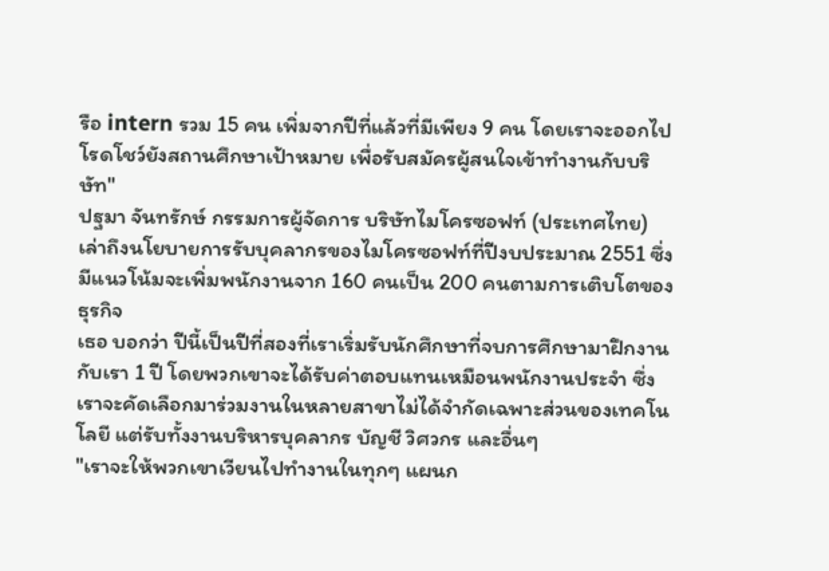รือ intern รวม 15 คน เพิ่มจากปีที่แล้วที่มีเพียง 9 คน โดยเราจะออกไปโรดโชว์ยังสถานศึกษาเป้าหมาย เพื่อรับสมัครผู้สนใจเข้าทำงานกับบริษัท"
ปฐมา จันทรักษ์ กรรมการผู้จัดการ บริษัทไมโครซอฟท์ (ประเทศไทย) เล่าถึงนโยบายการรับบุคลากรของไมโครซอฟท์ที่ปีงบประมาณ 2551 ซึ่งมีแนวโน้มจะเพิ่มพนักงานจาก 160 คนเป็น 200 คนตามการเติบโตของธุรกิจ
เธอ บอกว่า ปีนี้เป็นปีที่สองที่เราเริ่มรับนักศึกษาที่จบการศึกษามาฝึกงานกับเรา 1 ปี โดยพวกเขาจะได้รับค่าตอบแทนเหมือนพนักงานประจำ ซึ่งเราจะคัดเลือกมาร่วมงานในหลายสาขาไม่ได้จำกัดเฉพาะส่วนของเทคโนโลยี แต่รับทั้งงานบริหารบุคลากร บัญชี วิศวกร และอื่นๆ
"เราจะให้พวกเขาเวียนไปทำงานในทุกๆ แผนก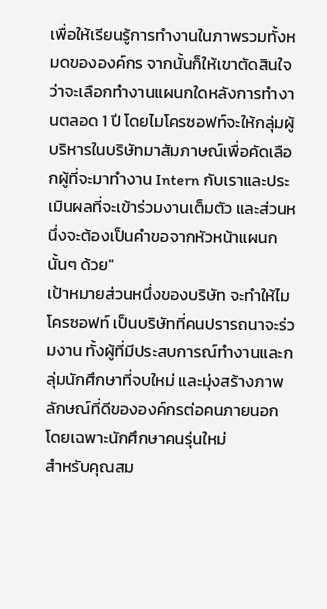เพื่อให้เรียนรู้การทำงานในภาพรวมทั้งหมดขององค์กร จากนั้นก็ให้เขาตัดสินใจว่าจะเลือกทำงานแผนกใดหลังการทำงานตลอด 1 ปี โดยไมโครซอฟท์จะให้กลุ่มผู้บริหารในบริษัทมาสัมภาษณ์เพื่อคัดเลือกผู้ที่จะมาทำงาน Intern กับเราและประเมินผลที่จะเข้าร่วมงานเต็มตัว และส่วนหนึ่งจะต้องเป็นคำขอจากหัวหน้าแผนกนั้นๆ ด้วย"
เป้าหมายส่วนหนึ่งของบริษัท จะทำให้ไมโครซอฟท์ เป็นบริษัทที่คนปรารถนาจะร่วมงาน ทั้งผู้ที่มีประสบการณ์ทำงานและกลุ่มนักศึกษาที่จบใหม่ และมุ่งสร้างภาพลักษณ์ที่ดีขององค์กรต่อคนภายนอก โดยเฉพาะนักศึกษาคนรุ่นใหม่
สำหรับคุณสม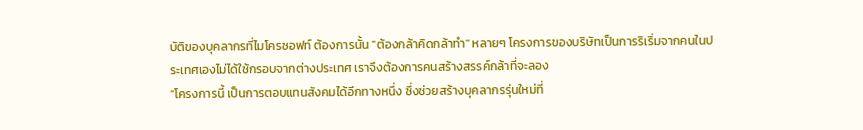บัติของบุคลากรที่ไมโครซอฟท์ ต้องการนั้น "ต้องกล้าคิดกล้าทำ" หลายๆ โครงการของบริษัทเป็นการริเริ่มจากคนในประเทศเองไม่ได้ใช้กรอบจากต่างประเทศ เราจึงต้องการคนสร้างสรรค์กล้าที่จะลอง
"โครงการนี้ เป็นการตอบแทนสังคมได้อีกทางหนึ่ง ซึ่งช่วยสร้างบุคลากรรุ่นใหม่ที่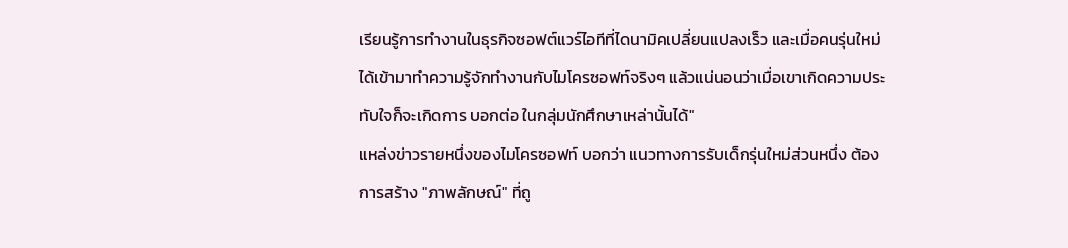เรียนรู้การทำงานในธุรกิจซอฟต์แวร์ไอทีที่ไดนามิคเปลี่ยนแปลงเร็ว และเมื่อคนรุ่นใหม่ได้เข้ามาทำความรู้จักทำงานกับไมโครซอฟท์จริงๆ แล้วแน่นอนว่าเมื่อเขาเกิดความประทับใจก็จะเกิดการ บอกต่อ ในกลุ่มนักศึกษาเหล่านั้นได้"
แหล่งข่าวรายหนึ่งของไมโครซอฟท์ บอกว่า แนวทางการรับเด็กรุ่นใหม่ส่วนหนึ่ง ต้องการสร้าง "ภาพลักษณ์" ที่ถู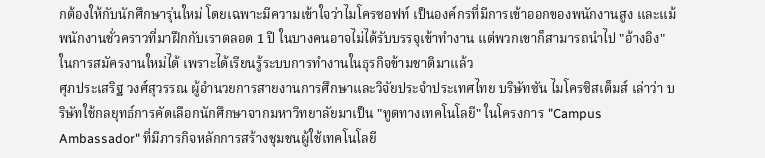กต้องให้กับนักศึกษารุ่นใหม่ โดยเฉพาะมีความเข้าใจว่าไมโครซอฟท์ เป็นองค์กรที่มีการเข้าออกของพนักงานสูง และแม้พนักงานชั่วคราวที่มาฝึกกับเราตลอด 1 ปี ในบางคนอาจไม่ได้รับบรรจุเข้าทำงาน แต่พวกเขาก็สามารถนำไป "อ้างอิง" ในการสมัครงานใหม่ได้ เพราะได้เรียนรู้ระบบการทำงานในธุรกิจข้ามชาติมาแล้ว
ศุภประเสริฐ วงศ์สุวรรณ ผู้อำนวยการสายงานการศึกษาและวิจัยประจำประเทศไทย บริษัทซัน ไมโครซิสเต็มส์ เล่าว่า บริษัทใช้กลยุทธ์การคัดเลือกนักศึกษาจากมหาวิทยาลัยมาเป็น "ทูตทางเทคโนโลยี" ในโครงการ "Campus Ambassador" ที่มีภารกิจหลักการสร้างชุมชนผู้ใช้เทคโนโลยี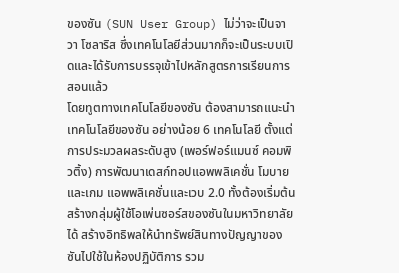ของซัน (SUN User Group) ไม่ว่าจะเป็นจาวา โซลาริส ซึ่งเทคโนโลยีส่วนมากก็จะเป็นระบบเปิดและได้รับการบรรจุเข้าไปหลักสูตรการเรียนการสอนแล้ว
โดยทูตทางเทคโนโลยีของซัน ต้องสามารถแนะนำเทคโนโลยีของซัน อย่างน้อย 6 เทคโนโลยี ตั้งแต่การประมวลผลระดับสูง (เพอร์ฟอร์แมนซ์ คอมพิวติ้ง) การพัฒนาเดสก์ทอปแอพพลิเคชั่น โมบายและเกม แอพพลิเคชั่นและเวบ 2.0 ทั้งต้องเริ่มต้นสร้างกลุ่มผู้ใช้โอเพ่นซอร์สของซันในมหาวิทยาลัยได้ สร้างอิทธิพลให้นำทรัพย์สินทางปัญญาของซันไปใช้ในห้องปฏิบัติการ รวม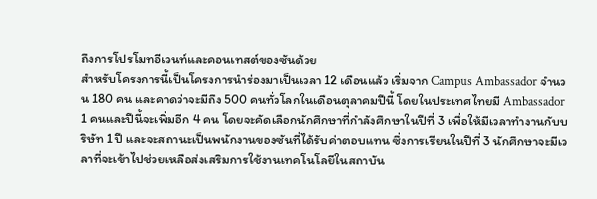ถึงการโปรโมทอีเวนท์และคอนเทสต์ของซันด้วย
สำหรับโครงการนี้เป็นโครงการนำร่องมาเป็นเวลา 12 เดือนแล้ว เริ่มจาก Campus Ambassador จำนวน 180 คน และคาดว่าจะมีถึง 500 คนทั่วโลกในเดือนตุลาคมปีนี้ โดยในประเทศไทยมี Ambassador 1 คนและปีนี้จะเพิ่มอีก 4 คน โดยจะคัดเลือกนักศึกษาที่กำลังศึกษาในปีที่ 3 เพื่อให้มีเวลาทำงานกับบริษัท 1 ปี และจะสถานะเป็นพนักงานของซันที่ได้รับค่าตอบแทน ซึ่งการเรียนในปีที่ 3 นักศึกษาจะมีเวลาที่จะเข้าไปช่วยเหลือส่งเสริมการใช้งานเทคโนโลยีในสถาบัน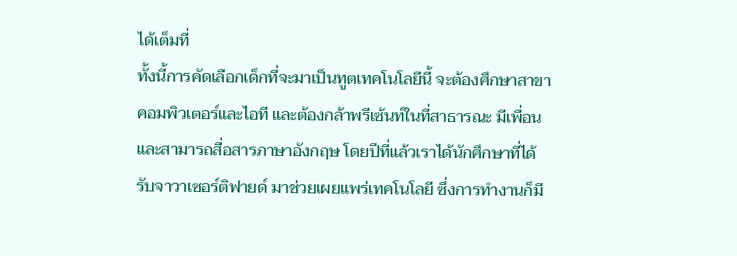ได้เต็มที่
ทั้งนี้การคัดเลือกเด็กที่จะมาเป็นทูตเทคโนโลยีนี้ จะต้องศึกษาสาขาคอมพิวเตอร์และไอที และต้องกล้าพรีเซ้นท์ในที่สาธารณะ มีเพื่อนและสามารถสื่อสารภาษาอังกฤษ โดยปีที่แล้วเราได้นักศึกษาที่ได้รับจาวาเซอร์ติฟายด์ มาช่วยเผยแพร่เทคโนโลยี ซึ่งการทำงานก็มี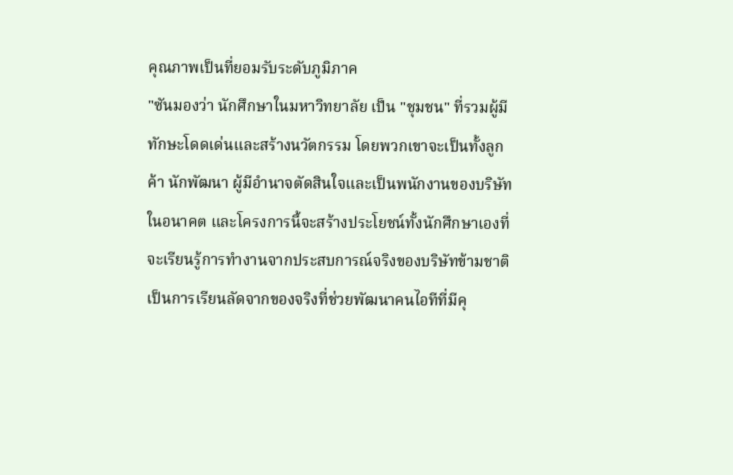คุณภาพเป็นที่ยอมรับระดับภูมิภาค
"ซันมองว่า นักศึกษาในมหาวิทยาลัย เป็น "ชุมชน" ที่รวมผู้มีทักษะโดดเด่นและสร้างนวัตกรรม โดยพวกเขาจะเป็นทั้งลูกค้า นักพัฒนา ผู้มีอำนาจตัดสินใจและเป็นพนักงานของบริษัทในอนาคต และโครงการนี้จะสร้างประโยชน์ทั้งนักศึกษาเองที่จะเรียนรู้การทำงานจากประสบการณ์จริงของบริษัทข้ามชาติ เป็นการเรียนลัดจากของจริงที่ช่วยพัฒนาคนไอทีที่มีคุ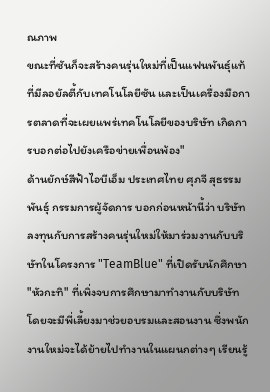ณภาพ
ขณะที่ซันก็จะสร้างคนรุ่นใหม่ที่เป็นแฟนพันธุ์แท้ที่มีลอยัลตี้กับเทคโนโลยีซัน และเป็นเครื่องมือการตลาดที่จะเผยแพร่เทคโนโลยีของบริษัท เกิดการบอกต่อไปยังเครือข่ายเพื่อนพ้อง"
ด้านยักษ์สีฟ้าไอบีเอ็ม ประเทศไทย ศุภจี สุธรรมพันธุ์ กรรมการผู้จัดการ บอกก่อนหน้านี้ว่า บริษัทลงทุนกับการสร้างคนรุ่นใหม่ให้มาร่วมงานกับบริษัทในโครงการ "TeamBlue" ที่เปิดรับนักศึกษา "หัวกะทิ" ที่เพิ่งจบการศึกษามาทำงานกับบริษัท โดยจะมีพี่เลี้ยงมาช่วยอบรมและสอนงาน ซึ่งพนักงานใหม่จะได้ย้ายไปทำงานในแผนกต่างๆ เรียนรู้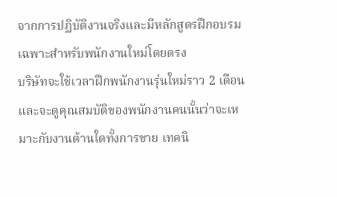จากการปฏิบัติงานจริงและมีหลักสูตรฝึกอบรมเฉพาะสำหรับพนักงานใหม่โดยตรง
บริษัทจะใช้เวลาฝึกพนักงานรุ่นใหม่ราว 2 เดือน และจะดูคุณสมบัติของพนักงานคนนั้นว่าจะเหมาะกับงานด้านใดทั้งการขาย เทคนิ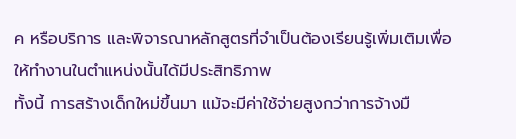ค หรือบริการ และพิจารณาหลักสูตรที่จำเป็นต้องเรียนรู้เพิ่มเติมเพื่อให้ทำงานในตำแหน่งนั้นได้มีประสิทธิภาพ
ทั้งนี้ การสร้างเด็กใหม่ขึ้นมา แม้จะมีค่าใช้จ่ายสูงกว่าการจ้างมื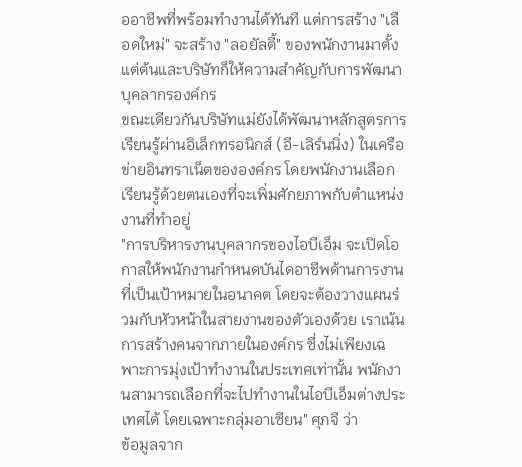ออาชีพที่พร้อมทำงานได้ทันที แต่การสร้าง "เลือดใหม่" จะสร้าง "ลอยัลตี้" ของพนักงานมาตั้งแต่ต้นและบริษัทก็ให้ความสำคัญกับการพัฒนาบุคลากรองค์กร
ขณะเดียวกันบริษัทแม่ยังได้พัฒนาหลักสูตรการเรียนรู้ผ่านอิเล็กทรอนิกส์ (อี-เลิร์นนิ่ง) ในเครือข่ายอินทราเน็ตขององค์กร โดยพนักงานเลือกเรียนรู้ด้วยตนเองที่จะเพิ่มศักยภาพกับตำแหน่งงานที่ทำอยู่
"การบริหารงานบุคลากรของไอบีเอ็ม จะเปิดโอกาสให้พนักงานกำหนดบันไดอาชีพด้านการงานที่เป็นเป้าหมายในอนาคต โดยจะต้องวางแผนร่วมกับหัวหน้าในสายงานของตัวเองด้วย เราเน้นการสร้างคนจากภายในองค์กร ซึ่งไม่เพียงเฉพาะการมุ่งเป้าทำงานในประเทศเท่านั้น พนักงานสามารถเลือกที่จะไปทำงานในไอบีเอ็มต่างประเทศได้ โดยเฉพาะกลุ่มอาเซียน" ศุภจี ว่า
ข้อมูลจาก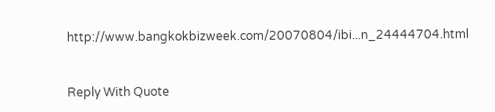http://www.bangkokbizweek.com/20070804/ibi...n_24444704.html


Reply With Quote